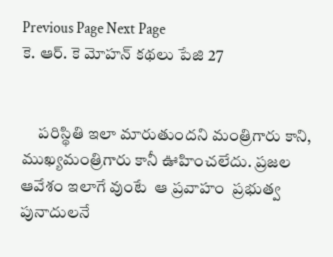Previous Page Next Page
కె. ఆర్. కె మోహన్ కథలు పేజి 27


     పరిస్థితి ఇలా మారుతుందని మంత్రిగారు కాని, ముఖ్యమంత్రిగారు కానీ ఊహించలేదు. ప్రజల ఆవేశం ఇలాగే వుంటే  ఆ ప్రవాహం  ప్రభుత్వ పునాదులనే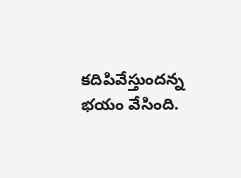కదిపివేస్తుందన్న భయం వేసింది.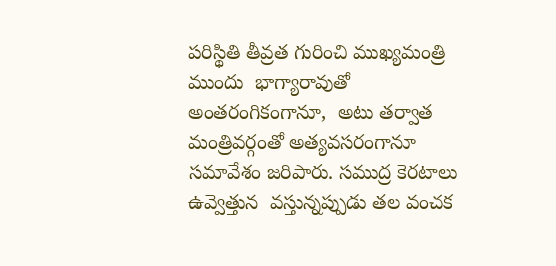పరిస్థితి తీవ్రత గురించి ముఖ్యమంత్రి ముందు  భాగ్యారావుతో  అంతరంగికంగానూ,  అటు తర్వాత  మంత్రివర్గంతో అత్యవసరంగానూ సమావేశం జరిపారు. సముద్ర కెరటాలు  ఉవ్వెత్తున  వస్తున్నప్పుడు తల వంచక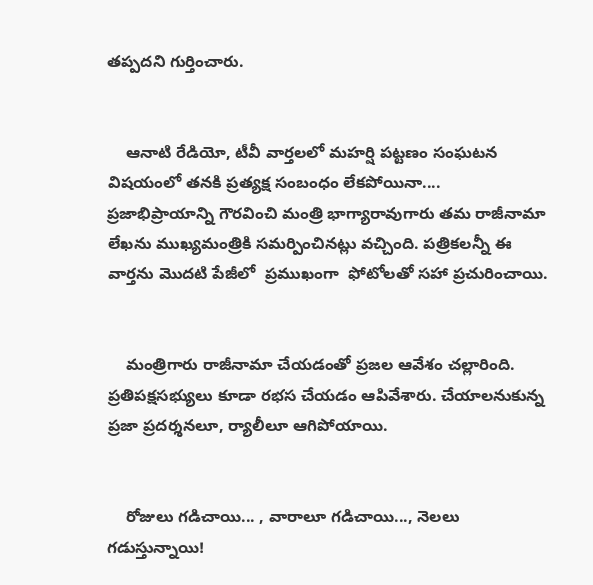తప్పదని గుర్తించారు.


    ఆనాటి రేడియో, టీవీ వార్తలలో మహర్షి పట్టణం సంఘటన విషయంలో తనకి ప్రత్యక్ష సంబంధం లేకపోయినా.... ప్రజాభిప్రాయాన్ని గౌరవించి మంత్రి భాగ్యారావుగారు తమ రాజీనామా లేఖను ముఖ్యమంత్రికి సమర్పించినట్లు వచ్చింది. పత్రికలన్నీ ఈ వార్తను మొదటి పేజీలో  ప్రముఖంగా  ఫోటోలతో సహా ప్రచురించాయి.


    మంత్రిగారు రాజీనామా చేయడంతో ప్రజల ఆవేశం చల్లారింది. ప్రతిపక్షసభ్యులు కూడా రభస చేయడం ఆపివేశారు. చేయాలనుకున్న ప్రజా ప్రదర్శనలూ, ర్యాలీలూ ఆగిపోయాయి.


    రోజులు గడిచాయి... , వారాలూ గడిచాయి..., నెలలు గడుస్తున్నాయి!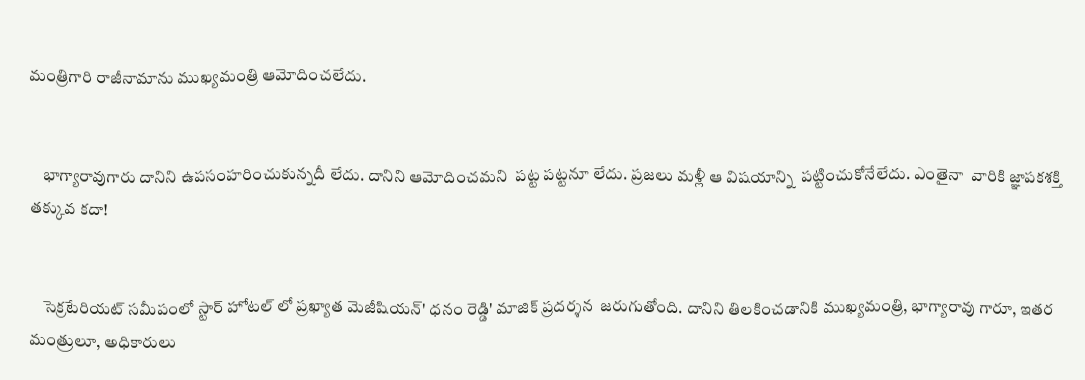మంత్రిగారి రాజీనామాను ముఖ్యమంత్రి ఆమోదించలేదు.


    భాగ్యారావుగారు దానిని ఉపసంహరించుకున్నదీ లేదు. దానిని ఆమోదించమని  పట్ట పట్టనూ లేదు. ప్రజలు మళ్లీ ఆ విషయాన్ని  పట్టించుకోనేలేదు. ఎంతైనా  వారికి జ్ఞాపకశక్తి తక్కువ కదా!


    సెక్రటేరియట్ సమీపంలో స్టార్ హోటల్ లో ప్రఖ్యాత మెజీషియన్' ధనం రెడ్డి' మాజిక్ ప్రదర్శన  జరుగుతోంది. దానిని తిలకించడానికి ముఖ్యమంత్రి, భాగ్యారావు గారూ, ఇతర మంత్రులూ, అధికారులు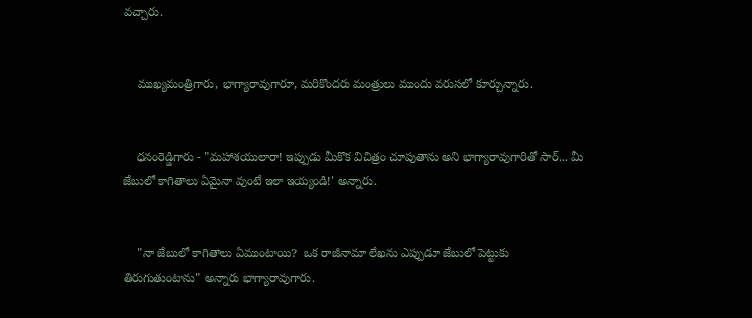వచ్చారు.


    ముఖ్యమంత్రిగారు, భాగ్యారావుగారూ, మరికొందరు మంత్రులు ముందు వరుసలో కూర్చున్నారు.


    ధనంరెడ్డిగారు - "మహాశయులారా! ఇప్పుడు మీకొక విచిత్రం చూపుతాను అని భాగ్యారావుగారితో సార్... మీ జేబులో కాగితాలు ఏమైనా వుంటే ఇలా ఇయ్యండి!' అన్నారు.


    "నా జేబులో కాగితాలు ఏముంటాయి?  ఒక రాజీనామా లేఖను ఎప్పుడూ జేబులో పెట్టుకు తిరుగుతుంటాను" అన్నారు భాగ్యారావుగారు.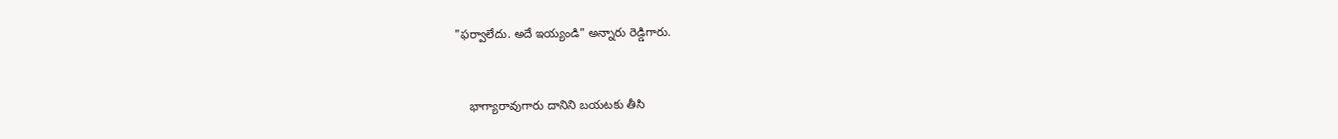"ఫర్వాలేదు. అదే ఇయ్యండి" అన్నారు రెడ్డిగారు.


    భాగ్యారావుగారు దానిని బయటకు తీసి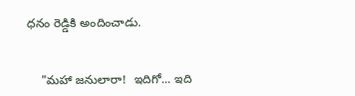ధనం రెడ్డికి అందించాడు.


    "మహా జనులారా!  ఇదిగో... ఇది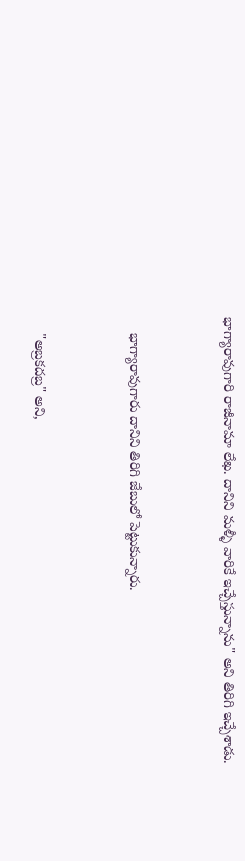భాగ్యారావుగారి రాజీనామా లేఖ. దానిని మళ్ళీ వారికే ఇచ్చేస్తున్నాను" అని తిరిగి ఇచ్చేశాడు.


    భాగ్యారావుగారు దానిని తిరిగి జేబులో పెట్టుకున్నారు.


    "అబ్రకదబ్ర" అని,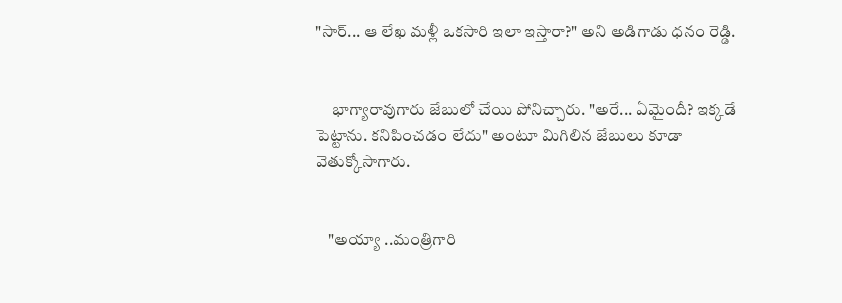"సార్... ఆ లేఖ మళ్లీ ఒకసారి ఇలా ఇస్తారా?" అని అడిగాడు ధనం రెడ్డి.


     భాగ్యారావుగారు జేబులో చేయి పోనిచ్చారు. "అరే... ఏమైందీ? ఇక్కడే పెట్టాను. కనిపించడం లేదు" అంటూ మిగిలిన జేబులు కూడా వెతుక్కోసాగారు.


    "అయ్యా ..మంత్రిగారి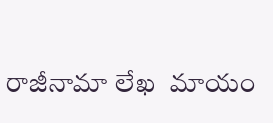రాజీనామా లేఖ  మాయం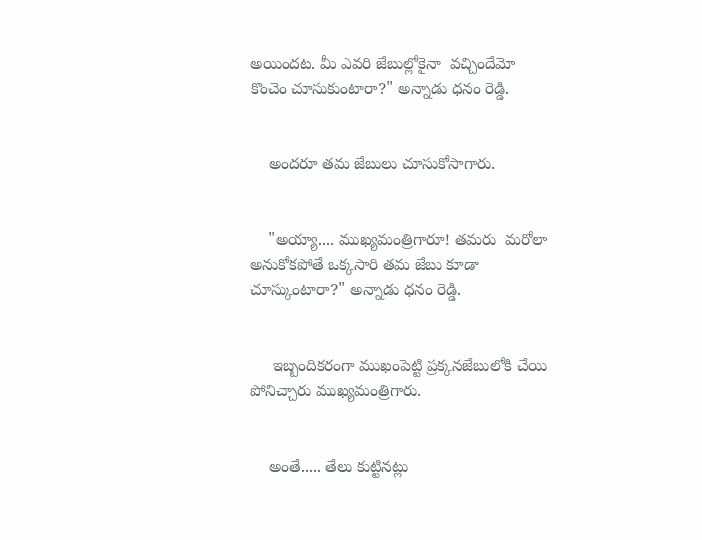అయిందట. మీ ఎవరి జేబుల్లోకైనా  వచ్చిందేమో కొంచెం చూసుకుంటారా?" అన్నాడు ధనం రెడ్డి.


    అందరూ తమ జేబులు చూసుకోసాగారు.


    "అయ్యా.... ముఖ్యమంత్రిగారూ! తమరు  మరోలా అనుకోకపోతే ఒక్కసారి తమ జేబు కూడా చూస్కుంటారా?" అన్నాడు ధనం రెడ్డి.


     ఇబ్బందికరంగా ముఖంపెట్టి ప్రక్కనజేబులోకి చేయి పోనిచ్చారు ముఖ్యమంత్రిగారు.


    అంతే..... తేలు కుట్టినట్లు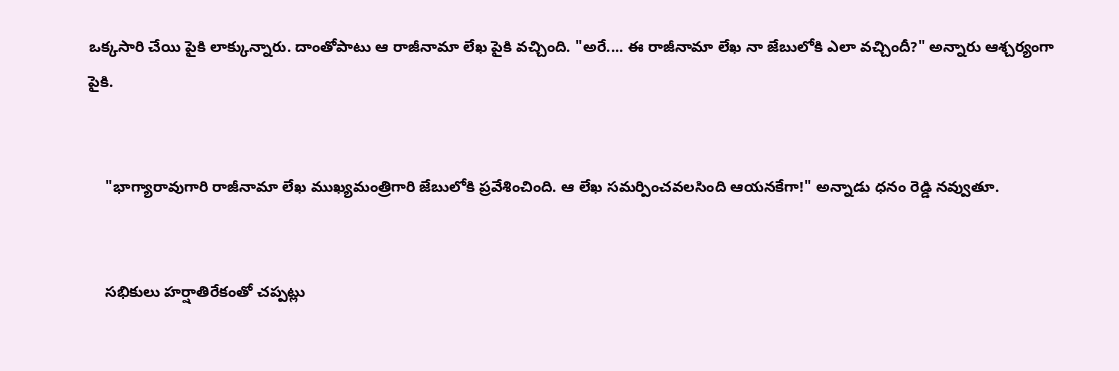ఒక్కసారి చేయి పైకి లాక్కున్నారు. దాంతోపాటు ఆ రాజీనామా లేఖ పైకి వచ్చింది. "అరే.... ఈ రాజీనామా లేఖ నా జేబులోకి ఎలా వచ్చిందీ?" అన్నారు ఆశ్చర్యంగా పైకి.


    "భాగ్యారావుగారి రాజీనామా లేఖ ముఖ్యమంత్రిగారి జేబులోకి ప్రవేశించింది. ఆ లేఖ సమర్పించవలసింది ఆయనకేగా!" అన్నాడు ధనం రెడ్డి నవ్వుతూ.


    సభికులు హర్షాతిరేకంతో చప్పట్లు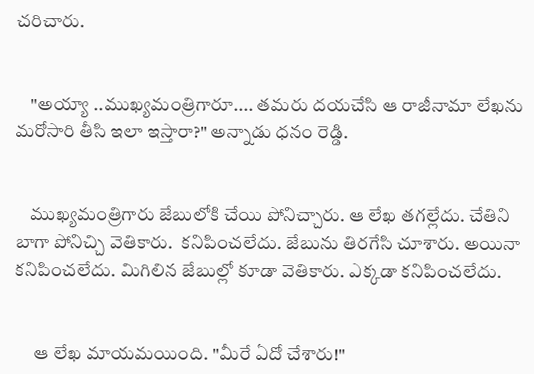చరిచారు.


    "అయ్యా ..ముఖ్యమంత్రిగారూ.... తమరు దయచేసి ఆ రాజీనామా లేఖను మరోసారి తీసి ఇలా ఇస్తారా?" అన్నాడు ధనం రెడ్డి.


    ముఖ్యమంత్రిగారు జేబులోకి చేయి పోనిచ్చారు. ఆ లేఖ తగల్లేదు. చేతిని బాగా పోనిచ్చి వెతికారు.  కనిపించలేదు. జేబును తిరగేసి చూశారు. అయినా కనిపించలేదు. మిగిలిన జేబుల్లో కూడా వెతికారు. ఎక్కడా కనిపించలేదు.


     ఆ లేఖ మాయమయింది. "మీరే ఏదో చేశారు!"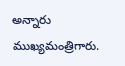అన్నారు ముఖ్యమంత్రిగారు.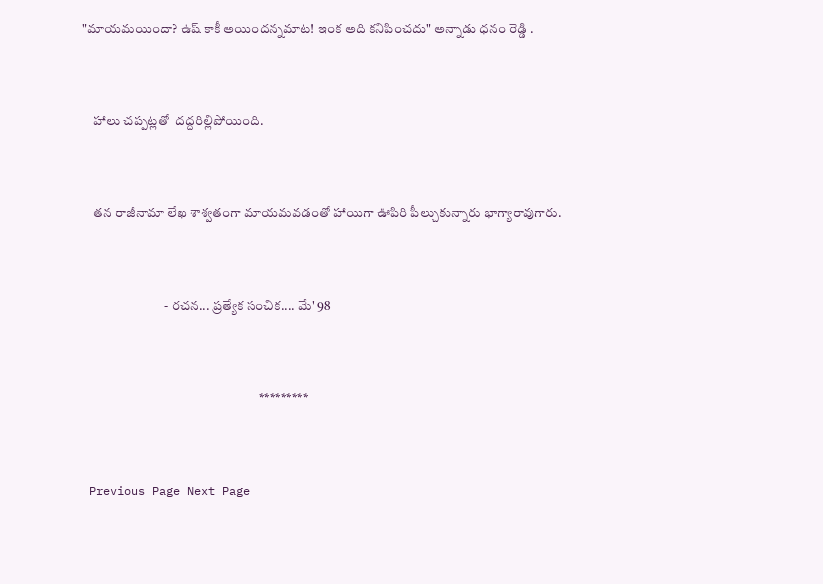"మాయమయిందా? ఉష్ కాకీ అయిందన్నమాట! ఇంక అది కనిపించదు" అన్నాడు ధనం రెడ్డి .


    హాలు చప్పట్లతో  దద్దరిల్లిపోయింది.


    తన రాజీనామా లేఖ శాశ్వతంగా మాయమవడంతో హాయిగా ఊపిరి పీల్చుకున్నారు భాగ్యారావుగారు.


                               - రచన... ప్రత్యేక సంచిక.... మే' 98


                                                                   *********


 Previous Page Next Page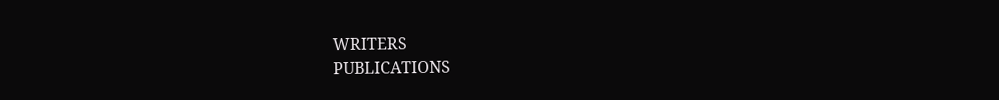WRITERS
PUBLICATIONS